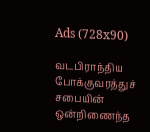Ads (728x90)

வடபிராந்திய போக்குவரத்துச் சபையின் ஒன்றிணைந்த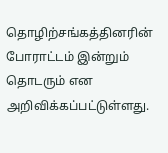தொழிற்சங்கத்தினரின் போராட்டம் இன்றும் தொடரும் என அறிவிக்கப்பட்டுள்ளது.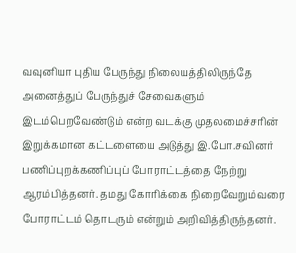வவுனியா புதிய பேருந்து நிலையத்திலிருந்தே அனைத்துப் பேருந்துச் சேவைகளும் இடம்பெறவேண்டும் என்ற வடக்கு முதலமைச்சரின் இறுக்கமான கட்டளையை அடுத்து இ.போ.சவினர் பணிப்புறக்கணிப்புப் போராட்டத்தை நேற்று ஆரம்பித்தனர். தமது கோரிக்கை நிறைவேறும்வரை போராட்டம் தொடரும் என்றும் அறிவித்திருந்தனர்.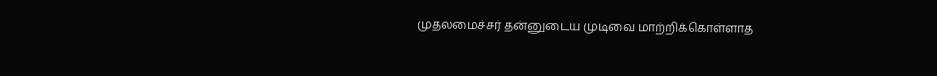முதலமைச்சர் தன்னுடைய முடிவை மாற்றிக்கொள்ளாத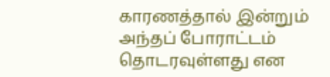காரணத்தால் இன்றும் அந்தப் போராட்டம் தொடரவுள்ளது என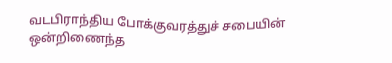வடபிராந்திய போக்குவரத்துச் சபையின் ஒன்றிணைந்த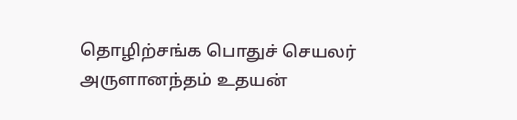தொழிற்சங்க பொதுச் செயலர் அருளானந்தம் உதயன்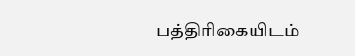பத்திரிகையிடம்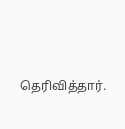தெரிவித்தார்.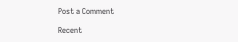Post a Comment

Recent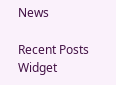News

Recent Posts Widget